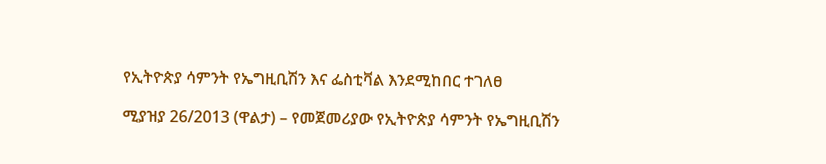የኢትዮጵያ ሳምንት የኤግዚቢሽን እና ፌስቲቫል እንደሚከበር ተገለፀ

ሚያዝያ 26/2013 (ዋልታ) – የመጀመሪያው የኢትዮጵያ ሳምንት የኤግዚቢሽን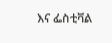እና ፌስቲቫል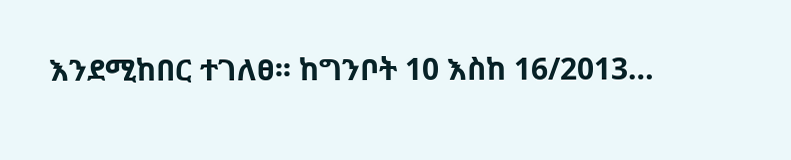እንደሚከበር ተገለፀ፡፡ ከግንቦት 10 እስከ 16/2013…